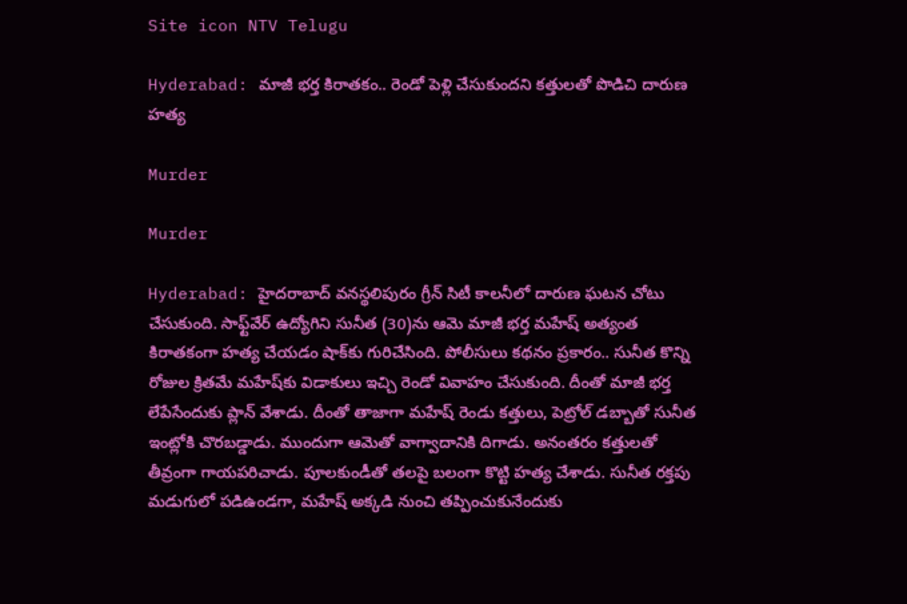Site icon NTV Telugu

Hyderabad: మాజీ భర్త కిరాతకం.. రెండో పెళ్లి చేసుకుందని కత్తులతో పొడిచి దారుణ హత్య

Murder

Murder

Hyderabad: హైదరాబాద్ వనస్థలిపురం గ్రీన్ సిటీ కాలనీలో దారుణ ఘటన చోటు చేసుకుంది. సాఫ్ట్‌వేర్‌ ఉద్యోగిని సునీత (30)ను ఆమె మాజీ భర్త మహేష్ అత్యంత కిరాతకంగా హత్య చేయడం షాక్‌కు గురిచేసింది. పోలీసులు కథనం ప్రకారం.. సునీత కొన్ని రోజుల క్రితమే మహేష్‌కు విడాకులు ఇచ్చి రెండో వివాహం చేసుకుంది. దీంతో మాజీ భర్త లేపేసేందుకు ప్లాన్ వేశాడు. దీంతో తాజాగా మహేష్ రెండు కత్తులు, పెట్రోల్ డబ్బాతో సునీత ఇంట్లోకి చొరబడ్డాడు. ముందుగా ఆమెతో వాగ్వాదానికి దిగాడు. అనంతరం కత్తులతో తీవ్రంగా గాయపరిచాడు. పూలకుండీతో తలపై బలంగా కొట్టి హత్య చేశాడు. సునీత రక్తపు మడుగులో పడిఉండగా, మహేష్ అక్కడి నుంచి తప్పించుకునేందుకు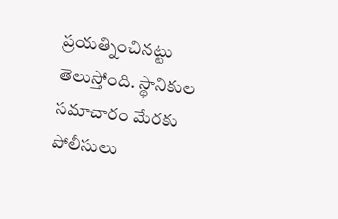ప్రయత్నించినట్టు తెలుస్తోంది. స్థానికుల సమాచారం మేరకు పోలీసులు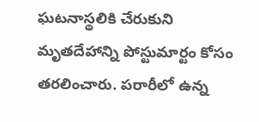ఘటనాస్థలికి చేరుకుని మృతదేహాన్ని పోస్టుమార్టం కోసం తరలించారు. పరారీలో ఉన్న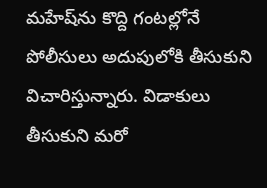మహేష్‌ను కొద్ది గంటల్లోనే పోలీసులు అదుపులోకి తీసుకుని విచారిస్తున్నారు. విడాకులు తీసుకుని మరో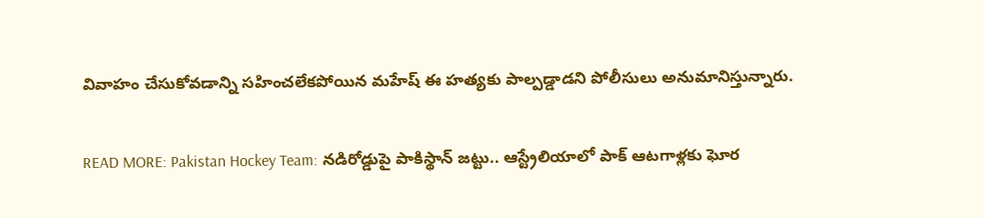వివాహం చేసుకోవడాన్ని సహించలేకపోయిన మహేష్ ఈ హత్యకు పాల్పడ్డాడని పోలీసులు అనుమానిస్తున్నారు.

READ MORE: Pakistan Hockey Team: నడిరోడ్డుపై పాకిస్థాన్ జట్టు.. ఆస్ట్రేలియాలో పాక్ ఆటగాళ్లకు ఘోర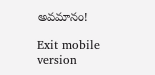అవమానం!

Exit mobile version